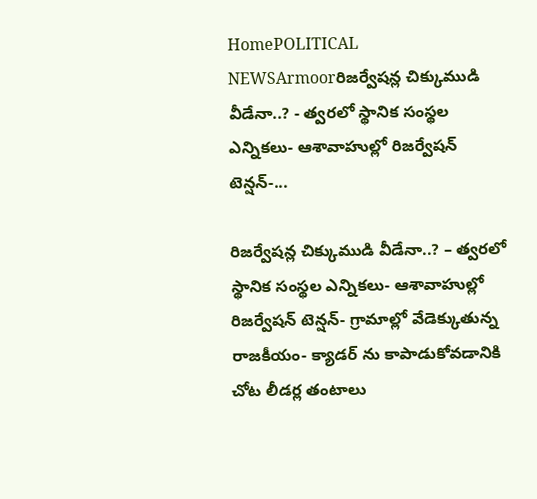HomePOLITICAL NEWSArmoorరిజర్వేషన్ల చిక్కుముడి వీడేనా..? - త్వరలో స్థానిక సంస్థల ఎన్నికలు- ఆశావాహుల్లో రిజర్వేషన్ టెన్షన్-...

రిజర్వేషన్ల చిక్కుముడి వీడేనా..? – త్వరలో స్థానిక సంస్థల ఎన్నికలు- ఆశావాహుల్లో రిజర్వేషన్ టెన్షన్- గ్రామాల్లో వేడెక్కుతున్న రాజకీయం- క్యాడర్ ను కాపాడుకోవడానికి చోట లీడర్ల తంటాలు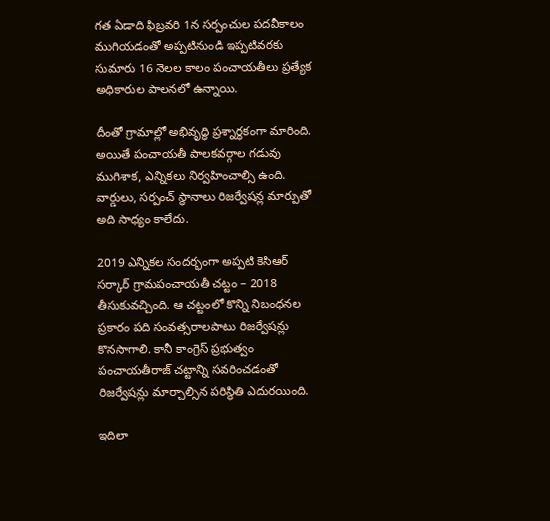గత ఏడాది ఫిబ్రవరి 1న సర్పంచుల పదవీకాలం ముగియడంతో అప్పటినుండి ఇప్పటివరకు సుమారు 16 నెలల కాలం పంచాయతీలు ప్రత్యేక అధికారుల పాలనలో ఉన్నాయి.

దీంతో గ్రామాల్లో అభివృద్ధి ప్రశ్నార్థకంగా మారింది. అయితే పంచాయతీ పాలకవర్గాల గడువు ముగిశాక, ఎన్నికలు నిర్వహించాల్సి ఉంది. వార్డులు, సర్పంచ్ స్థానాలు రిజర్వేషన్ల మార్పుతో అది సాధ్యం కాలేదు.

2019 ఎన్నికల సందర్భంగా అప్పటి కెసిఆర్ సర్కార్ గ్రామపంచాయతీ చట్టం – 2018 తీసుకువచ్చింది. ఆ చట్టంలో కొన్ని నిబంధనల ప్రకారం పది సంవత్సరాలపాటు రిజర్వేషన్లు కొనసాగాలి. కానీ కాంగ్రెస్ ప్రభుత్వం పంచాయతీరాజ్ చట్టాన్ని సవరించడంతో రిజర్వేషన్లు మార్చాల్సిన పరిస్థితి ఎదురయింది.

ఇదిలా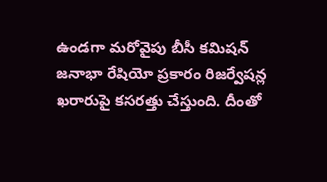ఉండగా మరోవైపు బీసీ కమిషన్ జనాభా రేషియో ప్రకారం రిజర్వేషన్ల ఖరారుపై కసరత్తు చేస్తుంది. దీంతో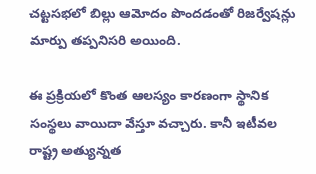చట్టసభలో బిల్లు ఆమోదం పొందడంతో రిజర్వేషన్లు మార్పు తప్పనిసరి అయింది.

ఈ ప్రక్రియలో కొంత ఆలస్యం కారణంగా స్థానిక సంస్థలు వాయిదా వేస్తూ వచ్చారు. కానీ ఇటీవల రాష్ట్ర అత్యున్నత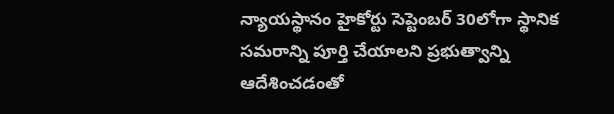న్యాయస్థానం హైకోర్టు సెప్టెంబర్ 30లోగా స్థానిక సమరాన్ని పూర్తి చేయాలని ప్రభుత్వాన్ని ఆదేశించడంతో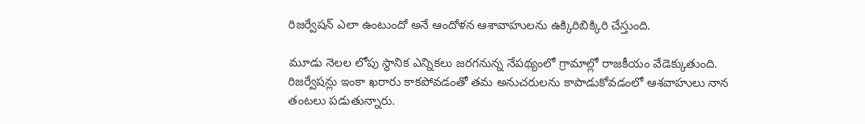రిజర్వేషన్ ఎలా ఉంటుందో అనే ఆందోళన ఆశావాహులను ఉక్కిరిబిక్కిరి చేస్తుంది.

మూడు నెలల లోపు స్థానిక ఎన్నికలు జరగనున్న నేపథ్యంలో గ్రామాల్లో రాజకీయం వేడెక్కుతుంది. రిజర్వేషన్లు ఇంకా ఖరారు కాకపోవడంతో తమ అనుచరులను కాపాడుకోవడంలో ఆశవాహులు నాన తంటలు పడుతున్నారు.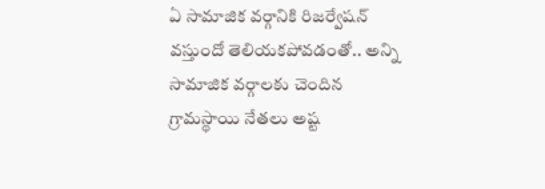ఏ సామాజిక వర్గానికి రిజర్వేషన్ వస్తుందో తెలియకపోవడంతో.. అన్ని సామాజిక వర్గాలకు చెందిన గ్రామస్థాయి నేతలు అష్ట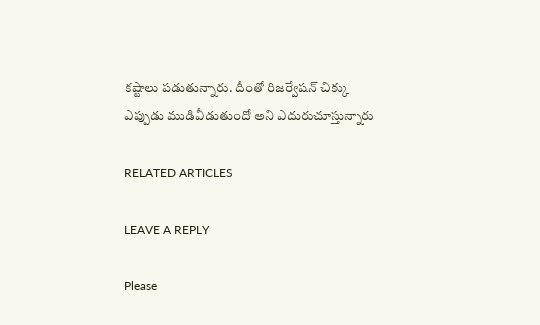కష్టాలు పడుతున్నారు. దీంతో రిజర్వేషన్ చిక్కు ఎప్పుడు ముడివీడుతుందో అని ఎదురుచూస్తున్నారు

RELATED ARTICLES

LEAVE A REPLY

Please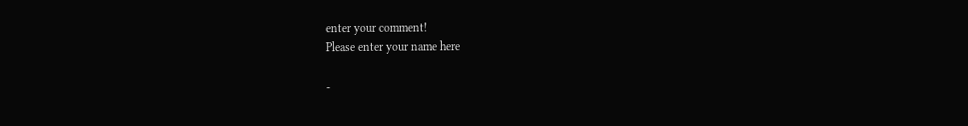enter your comment!
Please enter your name here

-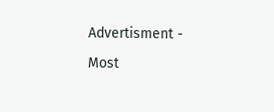Advertisment -

Most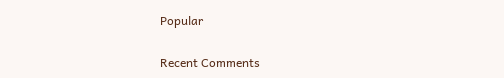Popular

Recent Comments